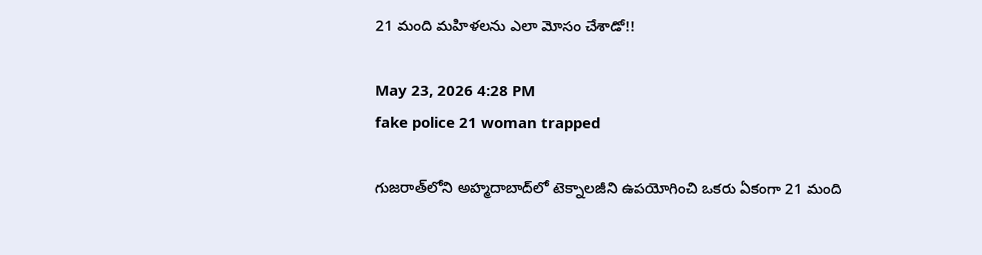21 మంది మహిళలను ఎలా మోసం చేశాడో!!

May 23, 2026 4:28 PM
fake police 21 woman trapped

గుజరాత్‌లోని అహ్మదాబాద్‌లో టెక్నాలజీని ఉపయోగించి ఒకరు ఏకంగా 21 మంది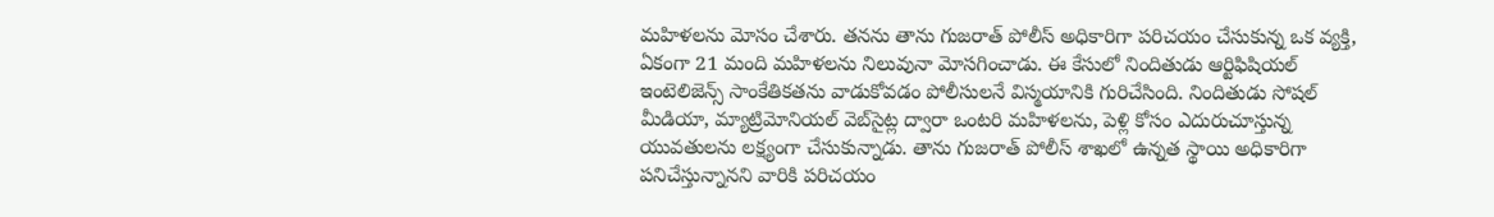మహిళలను మోసం చేశారు. తనను తాను గుజరాత్ పోలీస్ అధికారిగా పరిచయం చేసుకున్న ఒక వ్యక్తి, ఏకంగా 21 మంది మహిళలను నిలువునా మోసగించాడు. ఈ కేసులో నిందితుడు ఆర్టిఫిషియల్ ఇంటెలిజెన్స్ సాంకేతికతను వాడుకోవడం పోలీసులనే విస్మయానికి గురిచేసింది. నిందితుడు సోషల్ మీడియా, మ్యాట్రిమోనియల్ వెబ్‌సైట్ల ద్వారా ఒంటరి మహిళలను, పెళ్లి కోసం ఎదురుచూస్తున్న యువతులను లక్ష్యంగా చేసుకున్నాడు. తాను గుజరాత్ పోలీస్ శాఖలో ఉన్నత స్థాయి అధికారిగా పనిచేస్తున్నానని వారికి పరిచయం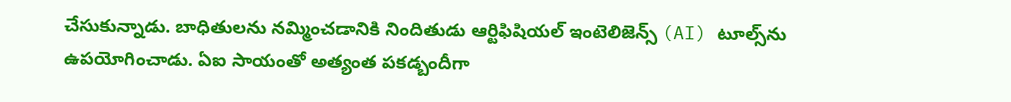చేసుకున్నాడు. బాధితులను నమ్మించడానికి నిందితుడు ఆర్టిఫిషియల్ ఇంటెలిజెన్స్ (AI) టూల్స్‌ను ఉపయోగించాడు. ఏఐ సాయంతో అత్యంత పకడ్బందీగా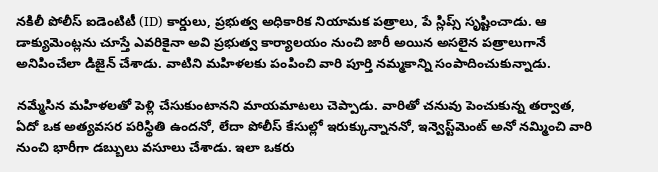నకిలీ పోలీస్ ఐడెంటిటీ (ID) కార్డులు, ప్రభుత్వ అధికారిక నియామక పత్రాలు, పే స్లిప్స్ సృష్టించాడు. ఆ డాక్యుమెంట్లను చూస్తే ఎవరికైనా అవి ప్రభుత్వ కార్యాలయం నుంచి జారీ అయిన అసలైన పత్రాలుగానే అనిపించేలా డిజైన్ చేశాడు. వాటిని మహిళలకు పంపించి వారి పూర్తి నమ్మకాన్ని సంపాదించుకున్నాడు.

నమ్మేసిన మహిళలతో పెళ్లి చేసుకుంటానని మాయమాటలు చెప్పాడు. వారితో చనువు పెంచుకున్న తర్వాత, ఏదో ఒక అత్యవసర పరిస్థితి ఉందనో, లేదా పోలీస్ కేసుల్లో ఇరుక్కున్నాననో, ఇన్వెస్ట్‌మెంట్ అనో నమ్మించి వారి నుంచి భారీగా డబ్బులు వసూలు చేశాడు. ఇలా ఒకరు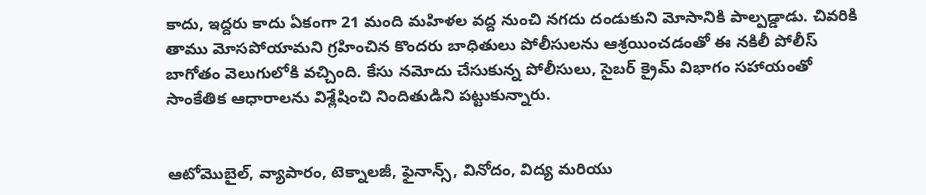కాదు, ఇద్దరు కాదు ఏకంగా 21 మంది మహిళల వద్ద నుంచి నగదు దండుకుని మోసానికి పాల్పడ్డాడు. చివరికి తాము మోసపోయామని గ్రహించిన కొందరు బాధితులు పోలీసులను ఆశ్రయించడంతో ఈ నకిలీ పోలీస్ బాగోతం వెలుగులోకి వచ్చింది. కేసు నమోదు చేసుకున్న పోలీసులు, సైబర్ క్రైమ్ విభాగం సహాయంతో సాంకేతిక ఆధారాలను విశ్లేషించి నిందితుడిని పట్టుకున్నారు.


ఆటోమొబైల్, వ్యాపారం, టెక్నాలజీ, ఫైనాన్స్, వినోదం, విద్య మరియు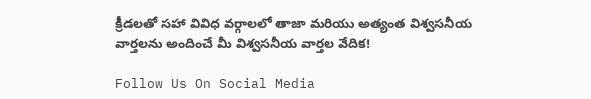క్రీడలతో సహా వివిధ వర్గాలలో తాజా మరియు అత్యంత విశ్వసనీయ వార్తలను అందించే మీ విశ్వసనీయ వార్తల వేదిక!

Follow Us On Social Media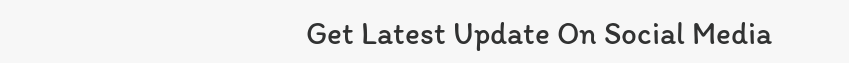Get Latest Update On Social Media